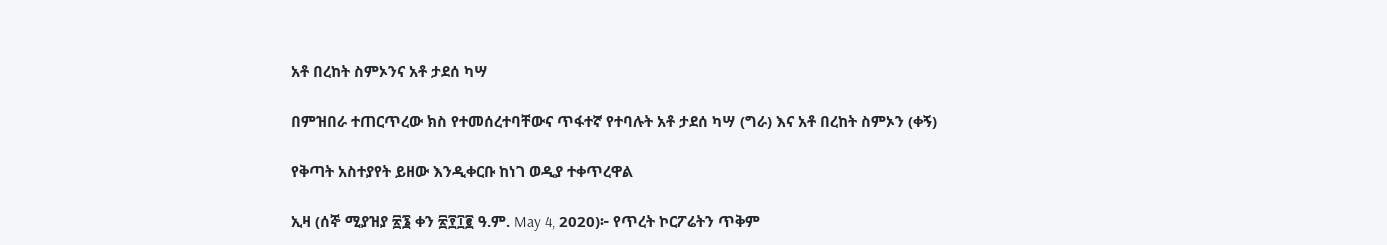አቶ በረከት ስምኦንና አቶ ታደሰ ካሣ

በምዝበራ ተጠርጥረው ክስ የተመሰረተባቸውና ጥፋተኛ የተባሉት አቶ ታደሰ ካሣ (ግራ) እና አቶ በረከት ስምኦን (ቀኝ)

የቅጣት አስተያየት ይዘው እንዲቀርቡ ከነገ ወዲያ ተቀጥረዋል

ኢዛ (ሰኞ ሚያዝያ ፳፮ ቀን ፳፻፲፪ ዓ.ም. May 4, 2020)፦ የጥረት ኮርፖሬትን ጥቅም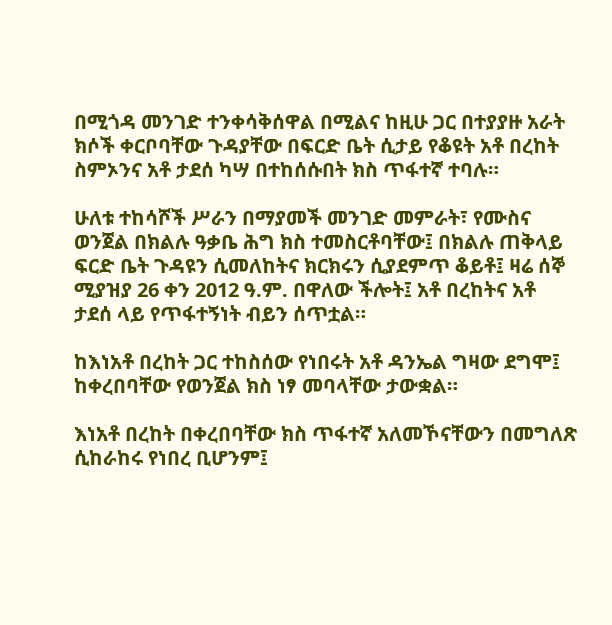በሚጎዳ መንገድ ተንቀሳቅሰዋል በሚልና ከዚሁ ጋር በተያያዙ አራት ክሶች ቀርቦባቸው ጉዳያቸው በፍርድ ቤት ሲታይ የቆዩት አቶ በረከት ስምኦንና አቶ ታደሰ ካሣ በተከሰሱበት ክስ ጥፋተኛ ተባሉ።

ሁለቱ ተከሳሾች ሥራን በማያመች መንገድ መምራት፣ የሙስና ወንጀል በክልሉ ዓቃቤ ሕግ ክስ ተመስርቶባቸው፤ በክልሉ ጠቅላይ ፍርድ ቤት ጉዳዩን ሲመለከትና ክርክሩን ሲያደምጥ ቆይቶ፤ ዛሬ ሰኞ ሚያዝያ 26 ቀን 2012 ዓ.ም. በዋለው ችሎት፤ አቶ በረከትና አቶ ታደሰ ላይ የጥፋተኝነት ብይን ሰጥቷል።

ከእነአቶ በረከት ጋር ተከስሰው የነበሩት አቶ ዳንኤል ግዛው ደግሞ፤ ከቀረበባቸው የወንጀል ክስ ነፃ መባላቸው ታውቋል።

እነአቶ በረከት በቀረበባቸው ክስ ጥፋተኛ አለመኾናቸውን በመግለጽ ሲከራከሩ የነበረ ቢሆንም፤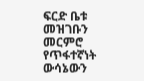ፍርድ ቤቱ መዝገቡን መርምሮ የጥፋተኛነት ውሳኔውን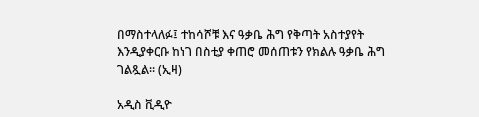በማስተላለፉ፤ ተከሳሾቹ እና ዓቃቤ ሕግ የቅጣት አስተያየት እንዲያቀርቡ ከነገ በስቲያ ቀጠሮ መሰጠቱን የክልሉ ዓቃቤ ሕግ ገልጿል። (ኢዛ)

አዲስ ቪዲዮ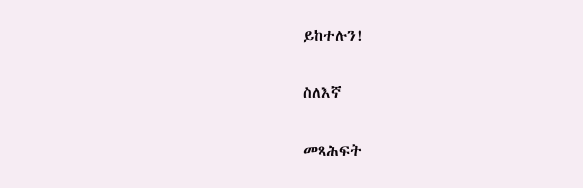ይከተሉን!

ስለእኛ

መጻሕፍት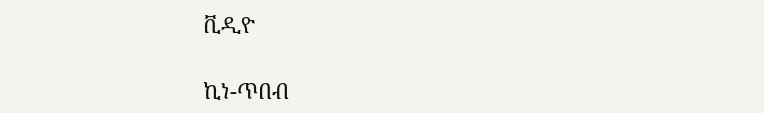ቪዲዮ

ኪነ-ጥበብ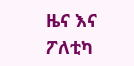ዜና እና ፖለቲካ